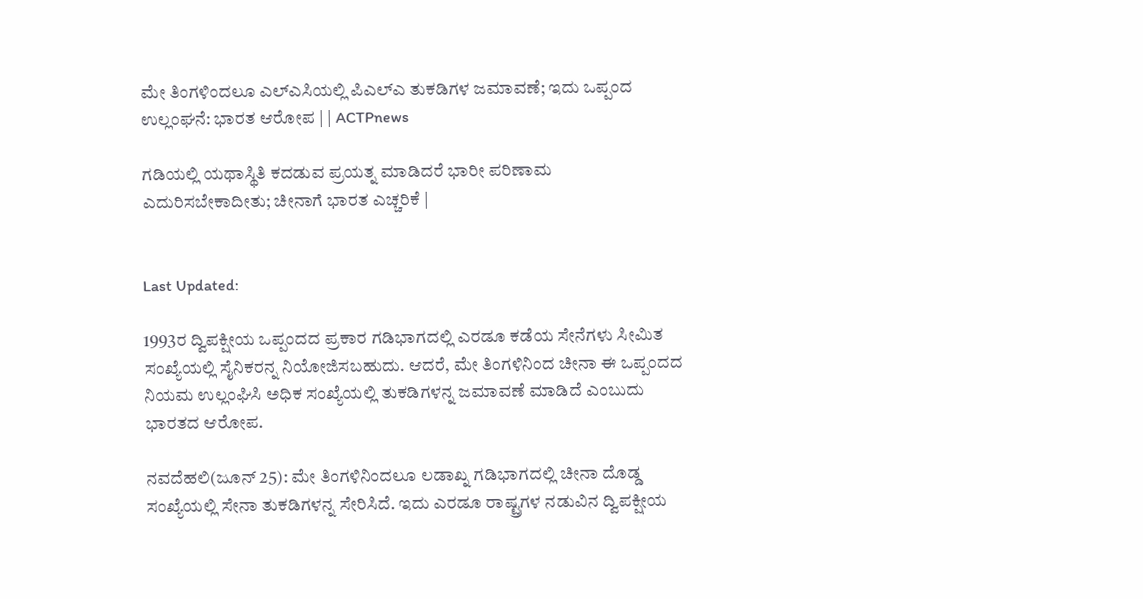ಮೇ ತಿಂಗಳಿಂದಲೂ ಎಲ್ಎಸಿಯಲ್ಲಿ ಪಿಎಲ್ಎ ತುಕಡಿಗಳ ಜಮಾವಣೆ; ಇದು ಒಪ್ಪಂದ ಉಲ್ಲಂಘನೆ: ಭಾರತ ಆರೋಪ | | ACTPnews

ಗಡಿಯಲ್ಲಿ ಯಥಾಸ್ಥಿತಿ ಕದಡುವ ಪ್ರಯತ್ನ ಮಾಡಿದರೆ ಭಾರೀ ಪರಿಣಾಮ ಎದುರಿಸಬೇಕಾದೀತು; ಚೀನಾಗೆ ಭಾರತ ಎಚ್ಚರಿಕೆ |


Last Updated:

1993ರ ದ್ವಿಪಕ್ಷೀಯ ಒಪ್ಪಂದದ ಪ್ರಕಾರ ಗಡಿಭಾಗದಲ್ಲಿ ಎರಡೂ ಕಡೆಯ ಸೇನೆಗಳು ಸೀಮಿತ ಸಂಖ್ಯೆಯಲ್ಲಿ ಸೈನಿಕರನ್ನ ನಿಯೋಜಿಸಬಹುದು. ಆದರೆ, ಮೇ ತಿಂಗಳಿನಿಂದ ಚೀನಾ ಈ ಒಪ್ಪಂದದ ನಿಯಮ ಉಲ್ಲಂಘಿಸಿ ಅಧಿಕ ಸಂಖ್ಯೆಯಲ್ಲಿ ತುಕಡಿಗಳನ್ನ ಜಮಾವಣೆ ಮಾಡಿದೆ ಎಂಬುದು ಭಾರತದ ಆರೋಪ.

ನವದೆಹಲಿ(ಜೂನ್ 25): ಮೇ ತಿಂಗಳಿನಿಂದಲೂ ಲಡಾಖ್ನ ಗಡಿಭಾಗದಲ್ಲಿ ಚೀನಾ ದೊಡ್ಡ ಸಂಖ್ಯೆಯಲ್ಲಿ ಸೇನಾ ತುಕಡಿಗಳನ್ನ ಸೇರಿಸಿದೆ. ಇದು ಎರಡೂ ರಾಷ್ಟ್ರಗಳ ನಡುವಿನ ದ್ವಿಪಕ್ಷೀಯ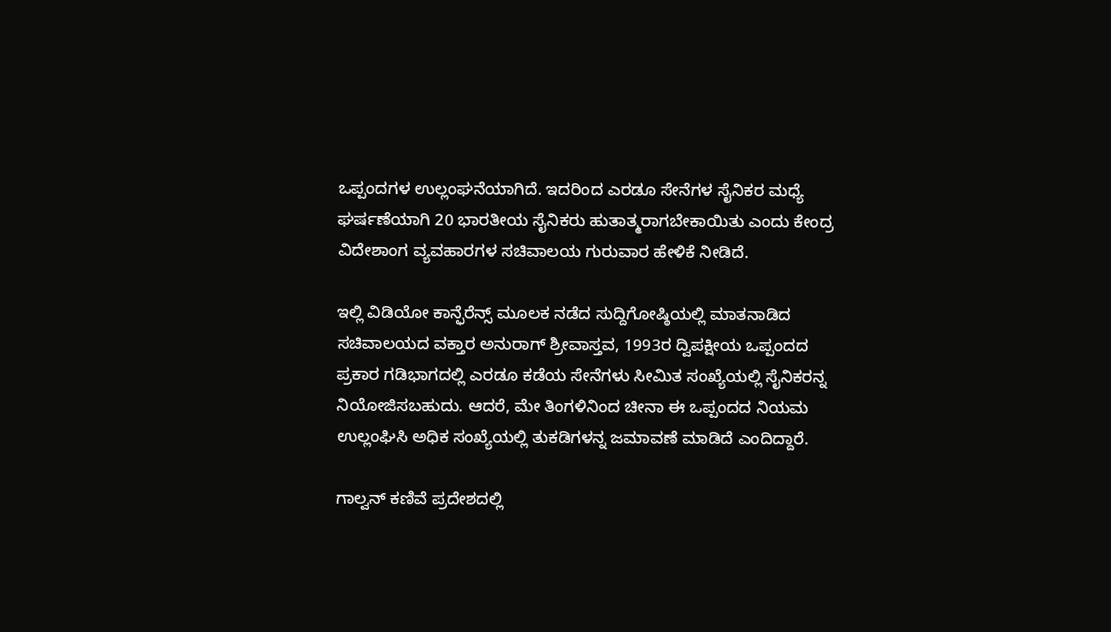ಒಪ್ಪಂದಗಳ ಉಲ್ಲಂಘನೆಯಾಗಿದೆ. ಇದರಿಂದ ಎರಡೂ ಸೇನೆಗಳ ಸೈನಿಕರ ಮಧ್ಯೆ ಘರ್ಷಣೆಯಾಗಿ 20 ಭಾರತೀಯ ಸೈನಿಕರು ಹುತಾತ್ಮರಾಗಬೇಕಾಯಿತು ಎಂದು ಕೇಂದ್ರ ವಿದೇಶಾಂಗ ವ್ಯವಹಾರಗಳ ಸಚಿವಾಲಯ ಗುರುವಾರ ಹೇಳಿಕೆ ನೀಡಿದೆ.

ಇಲ್ಲಿ ವಿಡಿಯೋ ಕಾನ್ಫೆರೆನ್ಸ್ ಮೂಲಕ ನಡೆದ ಸುದ್ದಿಗೋಷ್ಠಿಯಲ್ಲಿ ಮಾತನಾಡಿದ ಸಚಿವಾಲಯದ ವಕ್ತಾರ ಅನುರಾಗ್ ಶ್ರೀವಾಸ್ತವ, 1993ರ ದ್ವಿಪಕ್ಷೀಯ ಒಪ್ಪಂದದ ಪ್ರಕಾರ ಗಡಿಭಾಗದಲ್ಲಿ ಎರಡೂ ಕಡೆಯ ಸೇನೆಗಳು ಸೀಮಿತ ಸಂಖ್ಯೆಯಲ್ಲಿ ಸೈನಿಕರನ್ನ ನಿಯೋಜಿಸಬಹುದು. ಆದರೆ, ಮೇ ತಿಂಗಳಿನಿಂದ ಚೀನಾ ಈ ಒಪ್ಪಂದದ ನಿಯಮ ಉಲ್ಲಂಘಿಸಿ ಅಧಿಕ ಸಂಖ್ಯೆಯಲ್ಲಿ ತುಕಡಿಗಳನ್ನ ಜಮಾವಣೆ ಮಾಡಿದೆ ಎಂದಿದ್ದಾರೆ.

ಗಾಲ್ವನ್ ಕಣಿವೆ ಪ್ರದೇಶದಲ್ಲಿ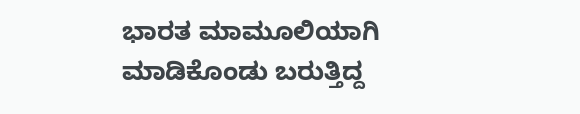ಭಾರತ ಮಾಮೂಲಿಯಾಗಿ ಮಾಡಿಕೊಂಡು ಬರುತ್ತಿದ್ದ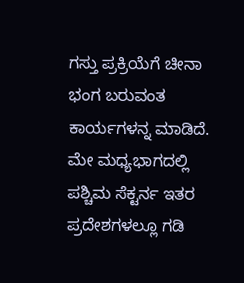ಗಸ್ತು ಪ್ರಕ್ರಿಯೆಗೆ ಚೀನಾ ಭಂಗ ಬರುವಂತ ಕಾರ್ಯಗಳನ್ನ ಮಾಡಿದೆ. ಮೇ ಮಧ್ಯಭಾಗದಲ್ಲಿ ಪಶ್ಚಿಮ ಸೆಕ್ಟರ್ನ ಇತರ ಪ್ರದೇಶಗಳಲ್ಲೂ ಗಡಿ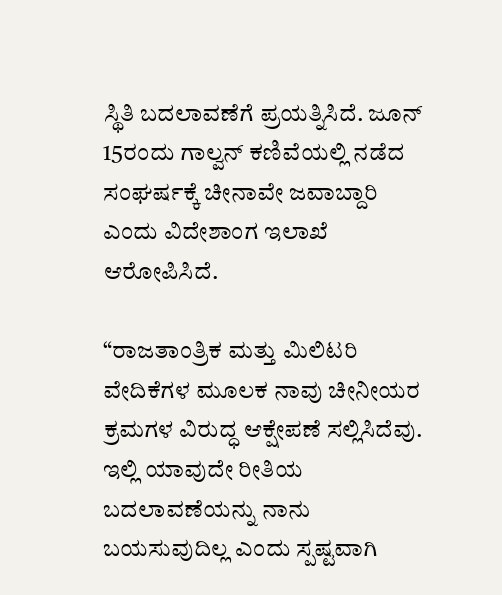ಸ್ಥಿತಿ ಬದಲಾವಣೆಗೆ ಪ್ರಯತ್ನಿಸಿದೆ. ಜೂನ್ 15ರಂದು ಗಾಲ್ವನ್ ಕಣಿವೆಯಲ್ಲಿ ನಡೆದ ಸಂಘರ್ಷಕ್ಕೆ ಚೀನಾವೇ ಜವಾಬ್ದಾರಿ ಎಂದು ವಿದೇಶಾಂಗ ಇಲಾಖೆ ಆರೋಪಿಸಿದೆ.

“ರಾಜತಾಂತ್ರಿಕ ಮತ್ತು ಮಿಲಿಟರಿ ವೇದಿಕೆಗಳ ಮೂಲಕ ನಾವು ಚೀನೀಯರ ಕ್ರಮಗಳ ವಿರುದ್ಧ ಆಕ್ಷೇಪಣೆ ಸಲ್ಲಿಸಿದೆವು. ಇಲ್ಲಿ ಯಾವುದೇ ರೀತಿಯ ಬದಲಾವಣೆಯನ್ನು ನಾನು ಬಯಸುವುದಿಲ್ಲ ಎಂದು ಸ್ಪಷ್ಟವಾಗಿ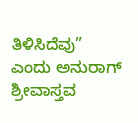ತಿಳಿಸಿದೆವು” ಎಂದು ಅನುರಾಗ್ ಶ್ರೀವಾಸ್ತವ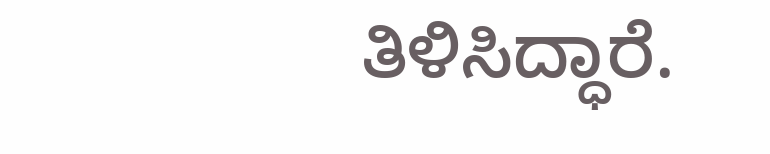ತಿಳಿಸಿದ್ಧಾರೆ.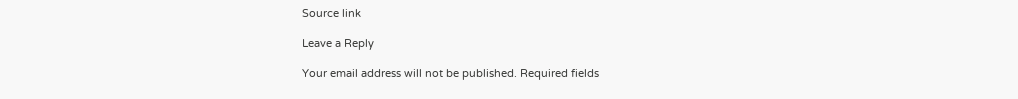Source link

Leave a Reply

Your email address will not be published. Required fields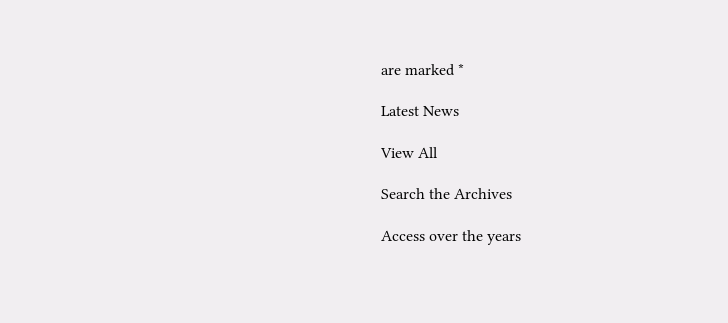are marked *

Latest News

View All

Search the Archives

Access over the years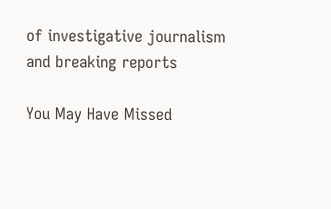of investigative journalism and breaking reports

You May Have Missed